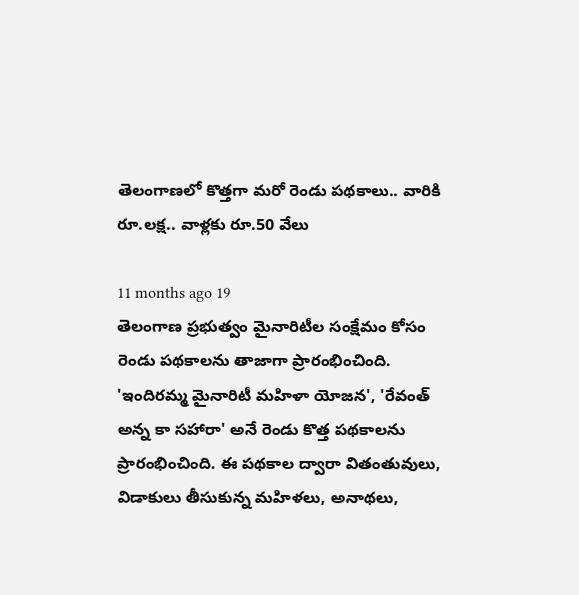తెలంగాణలో కొత్తగా మరో రెండు పథకాలు.. వారికి రూ.లక్ష.. వాళ్లకు రూ.50 వేలు

11 months ago 19
తెలంగాణ ప్రభుత్వం మైనారిటీల సంక్షేమం కోసం రెండు పథకాలను తాజాగా ప్రారంభించింది. 'ఇందిరమ్మ మైనారిటీ మహిళా యోజన', 'రేవంత్ అన్న కా సహారా' అనే రెండు కొత్త పథకాలను ప్రారంభించింది. ఈ పథకాల ద్వారా వితంతువులు, విడాకులు తీసుకున్న మహిళలు, అనాథలు,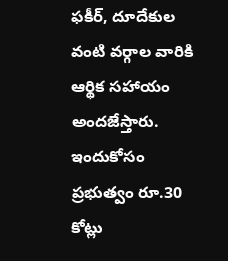ఫకీర్, దూదేకుల వంటి వర్గాల వారికి ఆర్థిక సహాయం అందజేస్తారు. ఇందుకోసం ప్రభుత్వం రూ.30 కోట్లు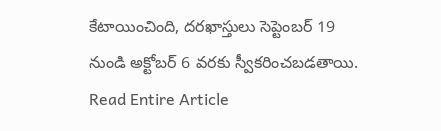కేటాయించింది, దరఖాస్తులు సెప్టెంబర్ 19 నుండి అక్టోబర్ 6 వరకు స్వీకరించబడతాయి.
Read Entire Article